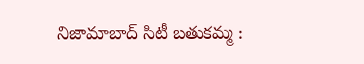నిజామాబాద్ సిటీ బతుకమ్మ :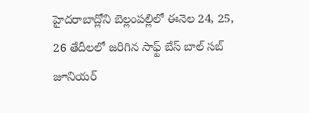హైదరాబాద్లోని బెల్లంపల్లిలో ఈనెల 24, 25, 26 తేదీలలో జరిగిన సాఫ్ట్ బేస్ బాల్ సబ్ జూనియర్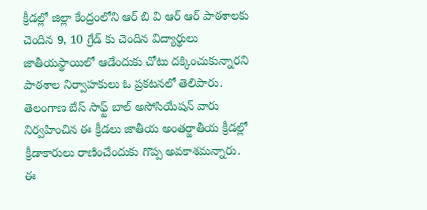క్రీడల్లో జిల్లా కేంద్రంలోని ఆర్ బి వి ఆర్ ఆర్ పాఠశాలకు చెందిన 9, 10 గ్రేడ్ కు చెందిన విద్యార్థులు జాతీయస్థాయిలో ఆడేందుకు చోటు దక్కించుకున్నారని పాఠశాల నిర్వాహకులు ఓ ప్రకటనలో తెలిపారు. తెలంగాణ బేస్ సాఫ్ట్ బాల్ అసోసియేషన్ వారు నిర్వహించిన ఈ క్రీడలు జాతీయ అంతర్జాతీయ క్రీడల్లో క్రీడాకారులు రాణించేందుకు గొప్ప అవకాశమన్నారు. ఈ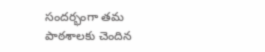సందర్భంగా తమ పాఠశాలకు చెందిన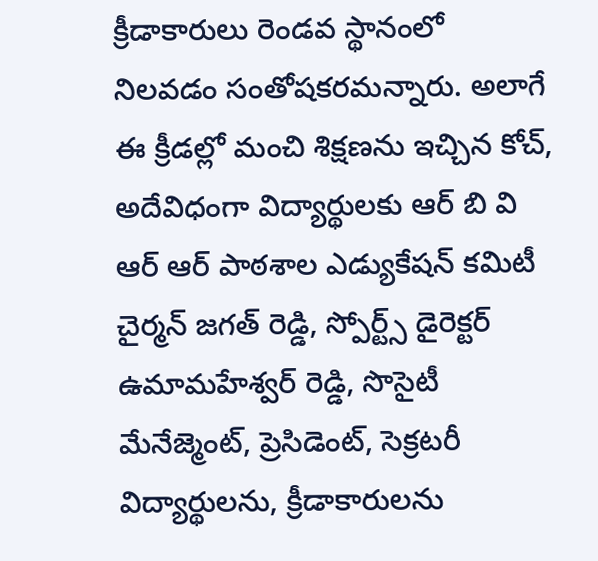క్రీడాకారులు రెండవ స్థానంలో నిలవడం సంతోషకరమన్నారు. అలాగే ఈ క్రీడల్లో మంచి శిక్షణను ఇచ్చిన కోచ్, అదేవిధంగా విద్యార్థులకు ఆర్ బి వి ఆర్ ఆర్ పాఠశాల ఎడ్యుకేషన్ కమిటీ చైర్మన్ జగత్ రెడ్డి, స్పోర్ట్స్ డైరెక్టర్ ఉమామహేశ్వర్ రెడ్డి, సొసైటీ మేనేజ్మెంట్, ప్రెసిడెంట్, సెక్రటరీ విద్యార్థులను, క్రీడాకారులను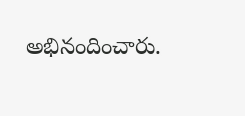అభినందించారు.